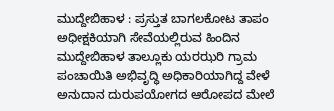ಮುದ್ದೇಬಿಹಾಳ : ಪ್ರಸ್ತುತ ಬಾಗಲಕೋಟ ತಾಪಂ ಅಧೀಕ್ಷಕಿಯಾಗಿ ಸೇವೆಯಲ್ಲಿರುವ ಹಿಂದಿನ ಮುದ್ದೇಬಿಹಾಳ ತಾಲ್ಲೂಕು ಯರಝರಿ ಗ್ರಾಮ ಪಂಚಾಯಿತಿ ಅಭಿವೃದ್ಧಿ ಅಧಿಕಾರಿಯಾಗಿದ್ದ ವೇಳೆ ಅನುದಾನ ದುರುಪಯೋಗದ ಆರೋಪದ ಮೇಲೆ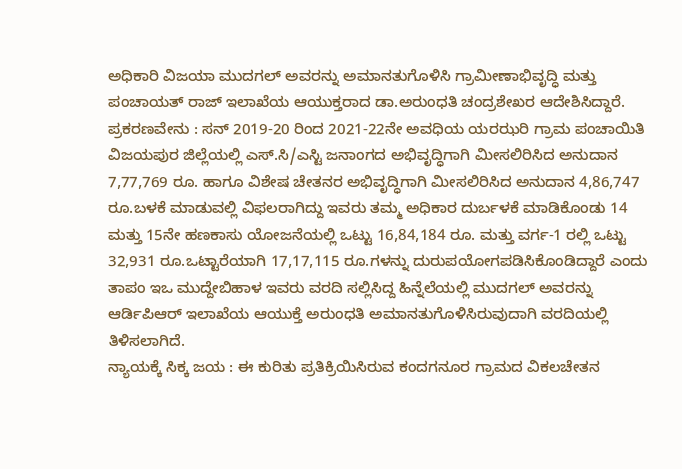ಅಧಿಕಾರಿ ವಿಜಯಾ ಮುದಗಲ್ ಅವರನ್ನು ಅಮಾನತುಗೊಳಿಸಿ ಗ್ರಾಮೀಣಾಭಿವೃದ್ಧಿ ಮತ್ತು ಪಂಚಾಯತ್ ರಾಜ್ ಇಲಾಖೆಯ ಆಯುಕ್ತರಾದ ಡಾ.ಅರುಂಧತಿ ಚಂದ್ರಶೇಖರ ಆದೇಶಿಸಿದ್ದಾರೆ.
ಪ್ರಕರಣವೇನು : ಸನ್ 2019-20 ರಿಂದ 2021-22ನೇ ಅವಧಿಯ ಯರಝರಿ ಗ್ರಾಮ ಪಂಚಾಯಿತಿ ವಿಜಯಪುರ ಜಿಲ್ಲೆಯಲ್ಲಿ ಎಸ್.ಸಿ/ಎಸ್ಟಿ ಜನಾಂಗದ ಅಭಿವೃದ್ಧಿಗಾಗಿ ಮೀಸಲಿರಿಸಿದ ಅನುದಾನ 7,77,769 ರೂ. ಹಾಗೂ ವಿಶೇಷ ಚೇತನರ ಅಭಿವೃದ್ಧಿಗಾಗಿ ಮೀಸಲಿರಿಸಿದ ಅನುದಾನ 4,86,747 ರೂ.ಬಳಕೆ ಮಾಡುವಲ್ಲಿ ವಿಫಲರಾಗಿದ್ದು ಇವರು ತಮ್ಮ ಅಧಿಕಾರ ದುರ್ಬಳಕೆ ಮಾಡಿಕೊಂಡು 14 ಮತ್ತು 15ನೇ ಹಣಕಾಸು ಯೋಜನೆಯಲ್ಲಿ ಒಟ್ಟು 16,84,184 ರೂ. ಮತ್ತು ವರ್ಗ-1 ರಲ್ಲಿ ಒಟ್ಟು 32,931 ರೂ.ಒಟ್ಟಾರೆಯಾಗಿ 17,17,115 ರೂ.ಗಳನ್ನು ದುರುಪಯೋಗಪಡಿಸಿಕೊಂಡಿದ್ದಾರೆ ಎಂದು ತಾಪಂ ಇಒ ಮುದ್ದೇಬಿಹಾಳ ಇವರು ವರದಿ ಸಲ್ಲಿಸಿದ್ದ ಹಿನ್ನೆಲೆಯಲ್ಲಿ ಮುದಗಲ್ ಅವರನ್ನು ಆರ್ಡಿಪಿಆರ್ ಇಲಾಖೆಯ ಆಯುಕ್ತೆ ಅರುಂಧತಿ ಅಮಾನತುಗೊಳಿಸಿರುವುದಾಗಿ ವರದಿಯಲ್ಲಿ ತಿಳಿಸಲಾಗಿದೆ.
ನ್ಯಾಯಕ್ಕೆ ಸಿಕ್ಕ ಜಯ : ಈ ಕುರಿತು ಪ್ರತಿಕ್ರಿಯಿಸಿರುವ ಕಂದಗನೂರ ಗ್ರಾಮದ ವಿಕಲಚೇತನ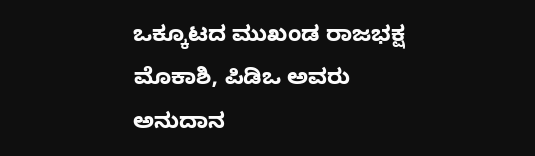ಒಕ್ಕೂಟದ ಮುಖಂಡ ರಾಜಭಕ್ಷ ಮೊಕಾಶಿ, ಪಿಡಿಒ ಅವರು ಅನುದಾನ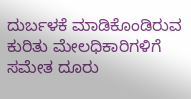ದುರ್ಬಳಕೆ ಮಾಡಿಕೊಂಡಿರುವ ಕುರಿತು ಮೇಲಧಿಕಾರಿಗಳಿಗೆ ಸಮೇತ ದೂರು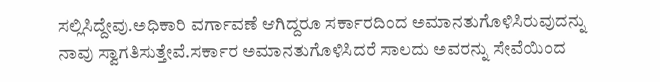ಸಲ್ಲಿಸಿದ್ದೇವು.ಅಧಿಕಾರಿ ವರ್ಗಾವಣೆ ಆಗಿದ್ದರೂ ಸರ್ಕಾರದಿಂದ ಅಮಾನತುಗೊಳಿಸಿರುವುದನ್ನು ನಾವು ಸ್ವಾಗತಿಸುತ್ತೇವೆ.ಸರ್ಕಾರ ಅಮಾನತುಗೊಳಿಸಿದರೆ ಸಾಲದು ಅವರನ್ನು ಸೇವೆಯಿಂದ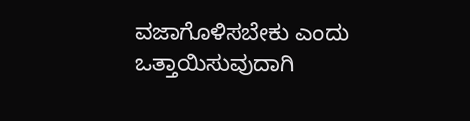ವಜಾಗೊಳಿಸಬೇಕು ಎಂದು ಒತ್ತಾಯಿಸುವುದಾಗಿ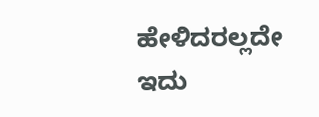ಹೇಳಿದರಲ್ಲದೇ ಇದು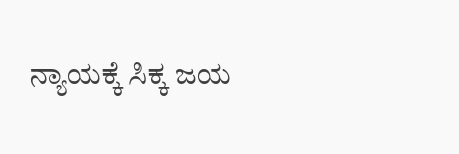ನ್ಯಾಯಕ್ಕೆ ಸಿಕ್ಕ ಜಯ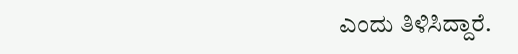ಎಂದು ತಿಳಿಸಿದ್ದಾರೆ.